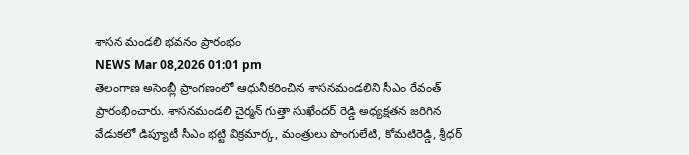శాసన మండలి భవనం ప్రారంభం
NEWS Mar 08,2026 01:01 pm
తెలంగాణ అసెంబ్లీ ప్రాంగణంలో ఆధునీకరించిన శాసనమండలిని సీఎం రేవంత్ ప్రారంభించారు. శాసనమండలి చైర్మన్ గుత్తా సుఖేందర్ రెడ్డి అధ్యక్షతన జరిగిన వేడుకలో డిప్యూటీ సీఎం భట్టి విక్రమార్క, మంత్రులు పొంగులేటి, కోమటిరెడ్డి, శ్రీధర్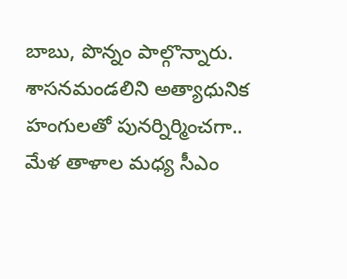బాబు, పొన్నం పాల్గొన్నారు. శాసనమండలిని అత్యాధునిక హంగులతో పునర్నిర్మించగా.. మేళ తాళాల మధ్య సీఎం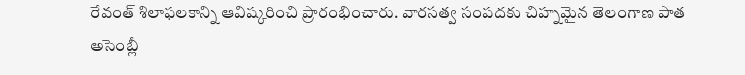రేవంత్ శిలాఫలకాన్ని ఆవిష్కరించి ప్రారంభించారు. వారసత్వ సంపదకు చిహ్నమైన తెలంగాణ పాత అసెంబ్లీ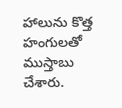హాలును కొత్త హంగులతో ముస్తాబు చేశారు.